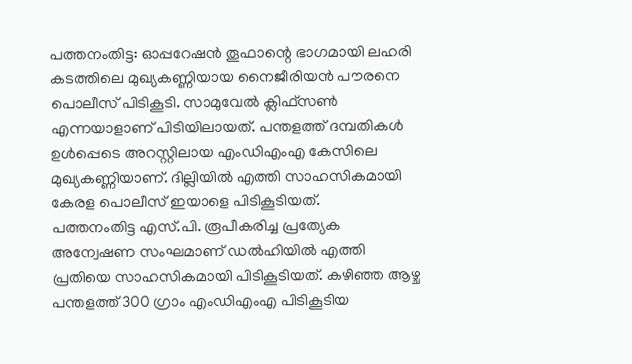പത്തനംതിട്ട: ഓപ്പറേഷൻ തൂഫാന്റെ ഭാഗമായി ലഹരി കടത്തിലെ മുഖ്യകണ്ണിയായ നൈജീരിയൻ പൗരനെ പൊലീസ് പിടികൂടി. സാമുവേൽ ക്ലിഫ്സൺ എന്നയാളാണ് പിടിയിലായത്. പന്തളത്ത് ദമ്പതികൾ ഉൾപ്പെടെ അറസ്റ്റിലായ എംഡിഎംഎ കേസിലെ മുഖ്യകണ്ണിയാണ്. ദില്ലിയിൽ എത്തി സാഹസികമായി കേരള പൊലീസ് ഇയാളെ പിടികൂടിയത്.
പത്തനംതിട്ട എസ്.പി. രൂപീകരിച്ച പ്രത്യേക അന്വേഷണ സംഘമാണ് ഡൽഹിയിൽ എത്തി പ്രതിയെ സാഹസികമായി പിടികൂടിയത്. കഴിഞ്ഞ ആഴ്ച പന്തളത്ത് 300 ഗ്രാം എംഡിഎംഎ പിടികൂടിയ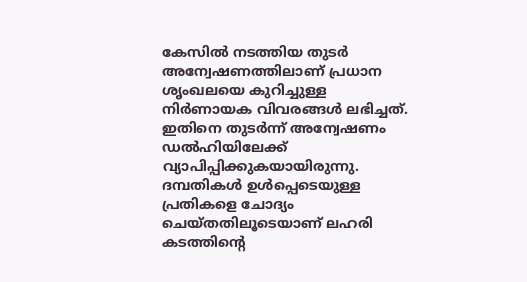കേസിൽ നടത്തിയ തുടർ അന്വേഷണത്തിലാണ് പ്രധാന ശൃംഖലയെ കുറിച്ചുള്ള നിർണായക വിവരങ്ങൾ ലഭിച്ചത്. ഇതിനെ തുടർന്ന് അന്വേഷണം ഡൽഹിയിലേക്ക് വ്യാപിപ്പിക്കുകയായിരുന്നു.
ദമ്പതികൾ ഉൾപ്പെടെയുള്ള പ്രതികളെ ചോദ്യം ചെയ്തതിലൂടെയാണ് ലഹരി കടത്തിന്റെ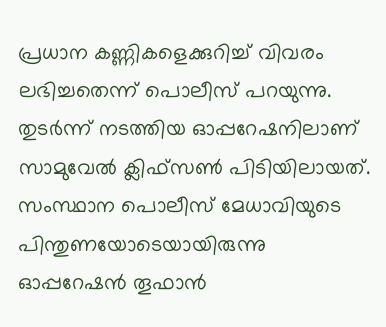പ്രധാന കണ്ണികളെക്കുറിച്ച് വിവരം ലഭിച്ചതെന്ന് പൊലീസ് പറയുന്നു. തുടർന്ന് നടത്തിയ ഓപ്പറേഷനിലാണ് സാമുവേൽ ക്ലിഫ്സൺ പിടിയിലായത്.
സംസ്ഥാന പൊലീസ് മേധാവിയുടെ പിന്തുണയോടെയായിരുന്നു ഓപ്പറേഷൻ തൂഫാൻ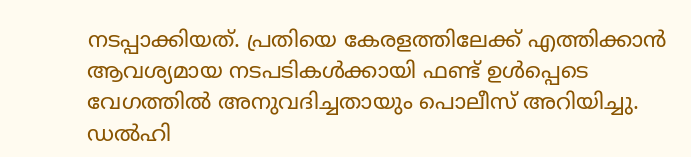നടപ്പാക്കിയത്. പ്രതിയെ കേരളത്തിലേക്ക് എത്തിക്കാൻ ആവശ്യമായ നടപടികൾക്കായി ഫണ്ട് ഉൾപ്പെടെ വേഗത്തിൽ അനുവദിച്ചതായും പൊലീസ് അറിയിച്ചു. ഡൽഹി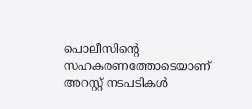പൊലീസിന്റെ സഹകരണത്തോടെയാണ് അറസ്റ്റ് നടപടികൾ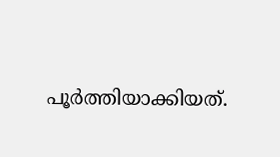പൂർത്തിയാക്കിയത്.